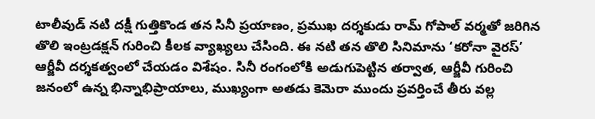టాలీవుడ్ నటి దక్షీ గుత్తికొండ తన సినీ ప్రయాణం, ప్రముఖ దర్శకుడు రామ్ గోపాల్ వర్మతో జరిగిన తొలి ఇంట్రడక్షన్ గురించి కీలక వ్యాఖ్యలు చేసింది. ఈ నటి తన తొలి సినిమాను ‘కరోనా వైరస్’ ఆర్జీవీ దర్శకత్వంలో చేయడం విశేషం. సినీ రంగంలోకి అడుగుపెట్టిన తర్వాత, ఆర్జీవీ గురించి జనంలో ఉన్న భిన్నాభిప్రాయాలు, ముఖ్యంగా అతడు కెమెరా ముందు ప్రవర్తించే తీరు వల్ల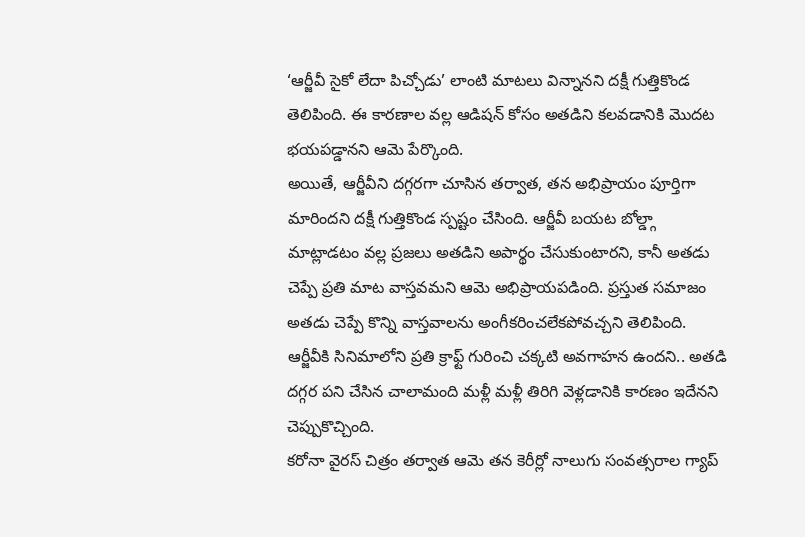‘ఆర్జీవీ సైకో లేదా పిచ్చోడు’ లాంటి మాటలు విన్నానని దక్షీ గుత్తికొండ తెలిపింది. ఈ కారణాల వల్ల ఆడిషన్ కోసం అతడిని కలవడానికి మొదట భయపడ్డానని ఆమె పేర్కొంది.
అయితే, ఆర్జీవీని దగ్గరగా చూసిన తర్వాత, తన అభిప్రాయం పూర్తిగా మారిందని దక్షీ గుత్తికొండ స్పష్టం చేసింది. ఆర్జీవీ బయట బోల్డ్గా మాట్లాడటం వల్ల ప్రజలు అతడిని అపార్థం చేసుకుంటారని, కానీ అతడు చెప్పే ప్రతి మాట వాస్తవమని ఆమె అభిప్రాయపడింది. ప్రస్తుత సమాజం అతడు చెప్పే కొన్ని వాస్తవాలను అంగీకరించలేకపోవచ్చని తెలిపింది. ఆర్జీవీకి సినిమాలోని ప్రతి క్రాఫ్ట్ గురించి చక్కటి అవగాహన ఉందని.. అతడి దగ్గర పని చేసిన చాలామంది మళ్లీ మళ్లీ తిరిగి వెళ్లడానికి కారణం ఇదేనని చెప్పుకొచ్చింది.
కరోనా వైరస్ చిత్రం తర్వాత ఆమె తన కెరీర్లో నాలుగు సంవత్సరాల గ్యాప్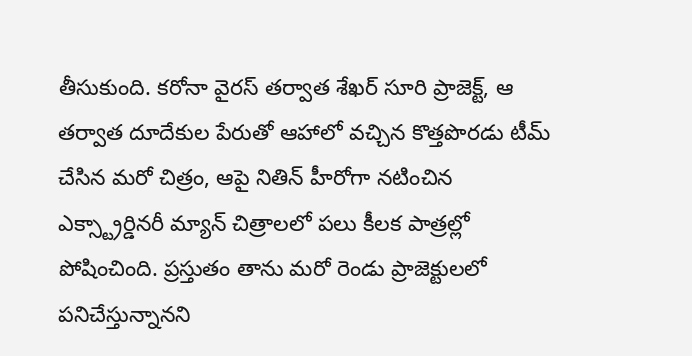తీసుకుంది. కరోనా వైరస్ తర్వాత శేఖర్ సూరి ప్రాజెక్ట్, ఆ తర్వాత దూదేకుల పేరుతో ఆహాలో వచ్చిన కొత్తపొరడు టీమ్ చేసిన మరో చిత్రం, ఆపై నితిన్ హీరోగా నటించిన ఎక్స్ట్రార్డినరీ మ్యాన్ చిత్రాలలో పలు కీలక పాత్రల్లో పోషించింది. ప్రస్తుతం తాను మరో రెండు ప్రాజెక్టులలో పనిచేస్తున్నానని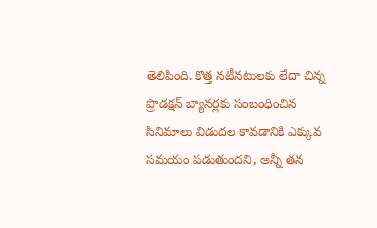తెలిపింది. కొత్త నటీనటులకు లేదా చిన్న ప్రొడక్షన్ బ్యానర్లకు సంబంధించిన సినిమాలు విడుదల కావడానికి ఎక్కువ సమయం పడుతుందని, అన్నీ తన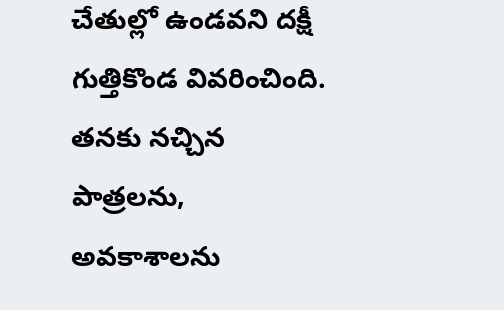చేతుల్లో ఉండవని దక్షీ గుత్తికొండ వివరించింది. తనకు నచ్చిన పాత్రలను, అవకాశాలను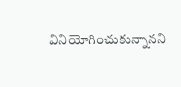వినియోగించుకున్నానని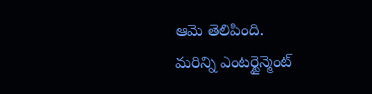ఆమె తెలిపింది.
మరిన్ని ఎంటర్టైన్మెంట్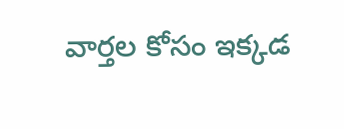వార్తల కోసం ఇక్కడ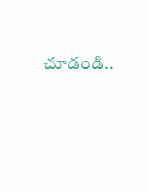చూడండి..